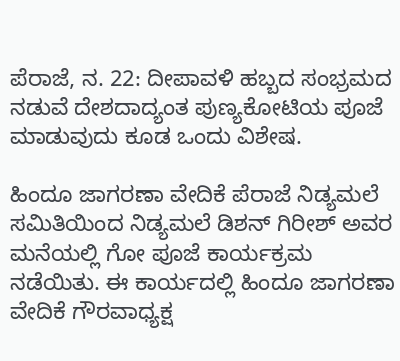ಪೆರಾಜೆ, ನ. 22: ದೀಪಾವಳಿ ಹಬ್ಬದ ಸಂಭ್ರಮದ ನಡುವೆ ದೇಶದಾದ್ಯಂತ ಪುಣ್ಯಕೋಟಿಯ ಪೂಜೆ ಮಾಡುವುದು ಕೂಡ ಒಂದು ವಿಶೇಷ.

ಹಿಂದೂ ಜಾಗರಣಾ ವೇದಿಕೆ ಪೆರಾಜೆ ನಿಡ್ಯಮಲೆ ಸಮಿತಿಯಿಂದ ನಿಡ್ಯಮಲೆ ಡಿಶನ್ ಗಿರೀಶ್ ಅವರ ಮನೆಯಲ್ಲಿ ಗೋ ಪೂಜೆ ಕಾರ್ಯಕ್ರಮ ನಡೆಯಿತು. ಈ ಕಾರ್ಯದಲ್ಲಿ ಹಿಂದೂ ಜಾಗರಣಾ ವೇದಿಕೆ ಗೌರವಾಧ್ಯಕ್ಷ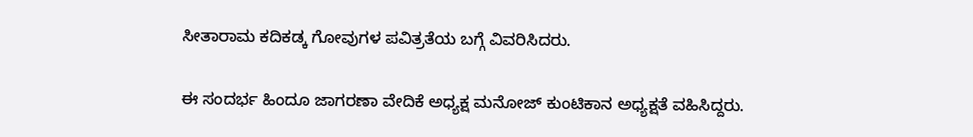ಸೀತಾರಾಮ ಕದಿಕಡ್ಕ ಗೋವುಗಳ ಪವಿತ್ರತೆಯ ಬಗ್ಗೆ ವಿವರಿಸಿದರು.

ಈ ಸಂದರ್ಭ ಹಿಂದೂ ಜಾಗರಣಾ ವೇದಿಕೆ ಅಧ್ಯಕ್ಷ ಮನೋಜ್ ಕುಂಟಿಕಾನ ಅಧ್ಯಕ್ಷತೆ ವಹಿಸಿದ್ದರು.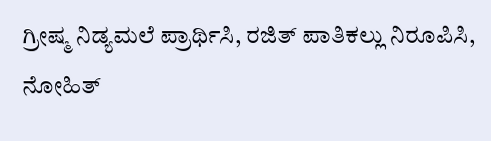ಗ್ರೀಷ್ಮ ನಿಡ್ಯಮಲೆ ಪ್ರಾರ್ಥಿಸಿ, ರಜಿತ್ ಪಾತಿಕಲ್ಲು ನಿರೂಪಿಸಿ, ನೋಹಿತ್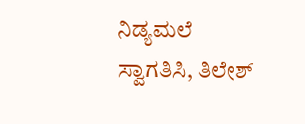ನಿಡ್ಯಮಲೆ ಸ್ವಾಗತಿಸಿ, ತಿಲೇಶ್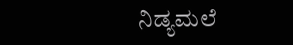ನಿಡ್ಯಮಲೆ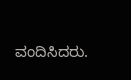ವಂದಿಸಿದರು.